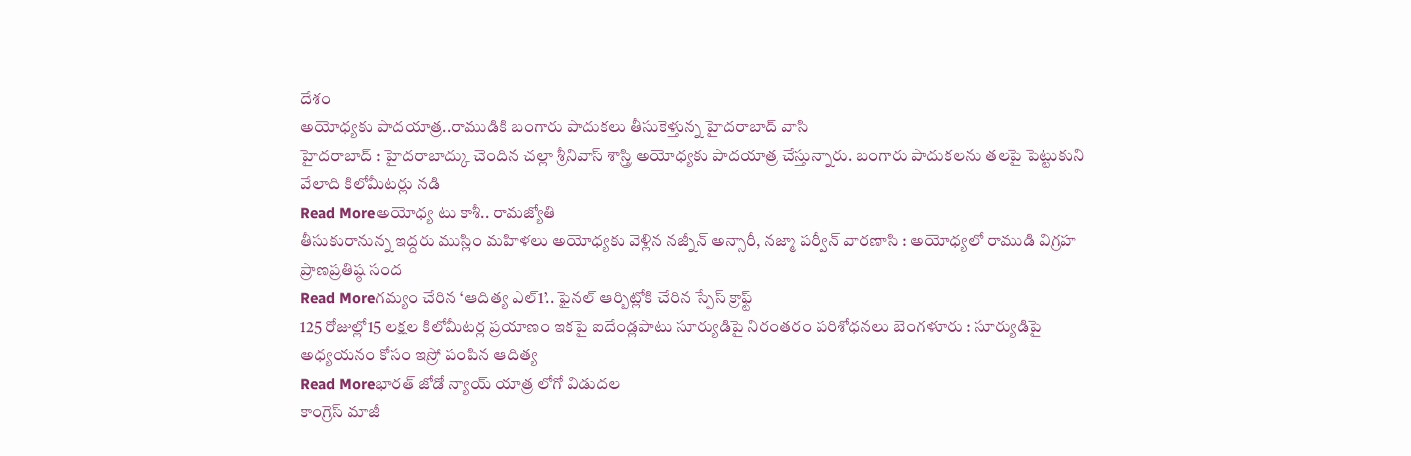దేశం
అయోధ్యకు పాదయాత్ర..రాముడికి బంగారు పాదుకలు తీసుకెళ్తున్న హైదరాబాద్ వాసి
హైదరాబాద్ : హైదరాబాద్కు చెందిన చల్లా శ్రీనివాస్ శాస్త్రి అయోధ్యకు పాదయాత్ర చేస్తున్నారు. బంగారు పాదుకలను తలపై పెట్టుకుని వేలాది కిలోమీటర్లు నడి
Read Moreఅయోధ్య టు కాశీ.. రామజ్యోతి
తీసుకురానున్న ఇద్దరు ముస్లిం మహిళలు అయోధ్యకు వెళ్లిన నజ్నీన్ అన్సారీ, నజ్మా పర్వీన్ వారణాసి : అయోధ్యలో రాముడి విగ్రహ ప్రాణప్రతిష్ఠ సంద
Read Moreగమ్యం చేరిన ‘ఆదిత్య ఎల్1’.. ఫైనల్ ఆర్బిట్లోకి చేరిన స్పేస్ క్రాఫ్ట్
125 రోజుల్లో15 లక్షల కిలోమీటర్ల ప్రయాణం ఇకపై ఐదేండ్లపాటు సూర్యుడిపై నిరంతరం పరిశోధనలు బెంగళూరు : సూర్యుడిపై అధ్యయనం కోసం ఇస్రో పంపిన ఆదిత్య
Read Moreభారత్ జోడో న్యాయ్ యాత్ర లోగో విడుదల
కాంగ్రెస్ మాజీ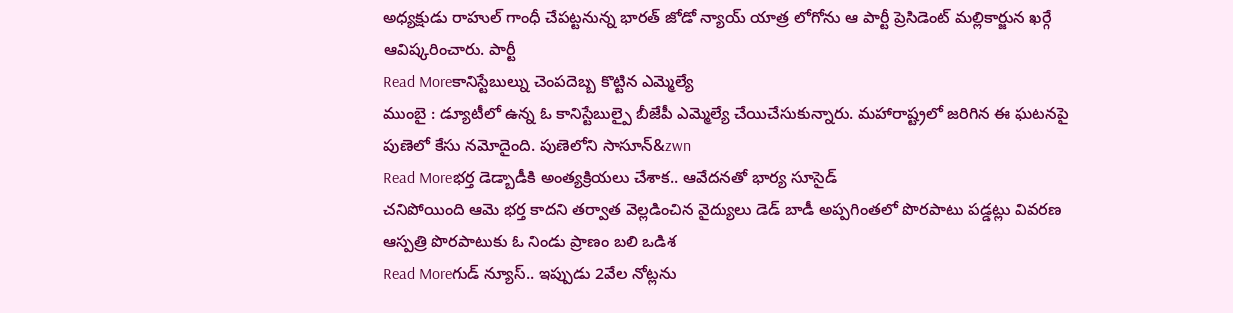అధ్యక్షుడు రాహుల్ గాంధీ చేపట్టనున్న భారత్ జోడో న్యాయ్ యాత్ర లోగోను ఆ పార్టీ ప్రెసిడెంట్ మల్లికార్జున ఖర్గే ఆవిష్కరించారు. పార్టీ
Read Moreకానిస్టేబుల్ను చెంపదెబ్బ కొట్టిన ఎమ్మెల్యే
ముంబై : డ్యూటీలో ఉన్న ఓ కానిస్టేబుల్పై బీజేపీ ఎమ్మెల్యే చేయిచేసుకున్నారు. మహారాష్ట్రలో జరిగిన ఈ ఘటనపై పుణెలో కేసు నమోదైంది. పుణెలోని సాసూన్&zwn
Read Moreభర్త డెడ్బాడీకి అంత్యక్రియలు చేశాక.. ఆవేదనతో భార్య సూసైడ్
చనిపోయింది ఆమె భర్త కాదని తర్వాత వెల్లడించిన వైద్యులు డెడ్ బాడీ అప్పగింతలో పొరపాటు పడ్డట్లు వివరణ ఆస్పత్రి పొరపాటుకు ఓ నిండు ప్రాణం బలి ఒడిశ
Read Moreగుడ్ న్యూస్.. ఇప్పుడు 2వేల నోట్లను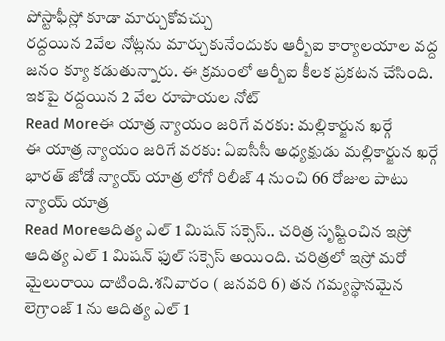పోస్టాఫీస్లో కూడా మార్చుకోవచ్చు
రద్దయిన 2వేల నోట్లను మార్చుకునేందుకు ఆర్బీఐ కార్యాలయాల వద్ద జనం క్యూ కడుతున్నారు. ఈ క్రమంలో ఆర్బీఐ కీలక ప్రకటన చేసింది. ఇకపై రద్దయిన 2 వేల రూపాయల నోట్
Read Moreఈ యాత్ర న్యాయం జరిగే వరకు: మల్లికార్జున ఖర్గే
ఈ యాత్ర న్యాయం జరిగే వరకు: ఏఐసీసీ అధ్యక్షుడు మల్లికార్జున ఖర్గే భారత్ జోడో న్యాయ్ యాత్ర లోగో రిలీజ్ 4 నుంచి 66 రోజుల పాటు న్యాయ్ యాత్ర
Read Moreఆదిత్య ఎల్ 1 మిషన్ సక్సెస్.. చరిత్ర సృష్టించిన ఇస్రో
ఆదిత్య ఎల్ 1 మిషన్ ఫుల్ సక్సెస్ అయింది. చరిత్రలో ఇస్రో మరో మైలురాయి దాటింది.శనివారం ( జనవరి 6) తన గమ్యస్థానమైన లెగ్రాంజ్ 1 ను ఆదిత్య ఎల్ 1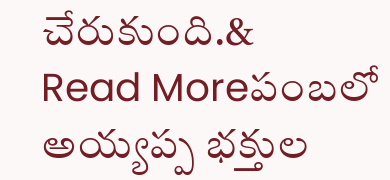చేరుకుంది.&
Read Moreపంబలో అయ్యప్ప భక్తుల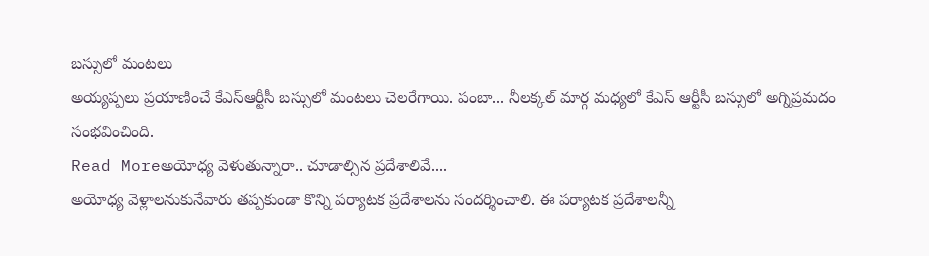బస్సులో మంటలు
అయ్యప్పలు ప్రయాణించే కేఎస్ఆర్టీసీ బస్సులో మంటలు చెలరేగాయి. పంబా... నీలక్కల్ మార్గ మధ్యలో కేఎస్ ఆర్టీసీ బస్సులో అగ్నిప్రమదం సంభవించింది.
Read Moreఅయోధ్య వెళుతున్నారా.. చూడాల్సిన ప్రదేశాలివే....
అయోధ్య వెళ్లాలనుకునేవారు తప్పకుండా కొన్ని పర్యాటక ప్రదేశాలను సందర్శించాలి. ఈ పర్యాటక ప్రదేశాలన్నీ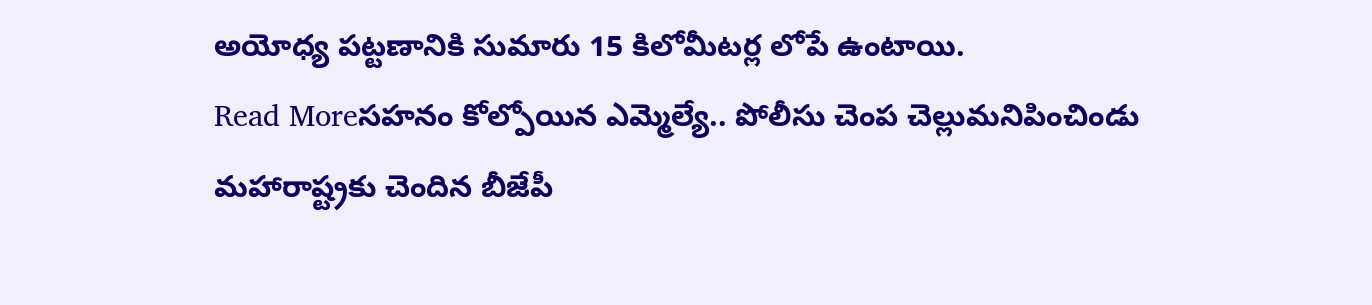అయోధ్య పట్టణానికి సుమారు 15 కిలోమీటర్ల లోపే ఉంటాయి.
Read Moreసహనం కోల్పోయిన ఎమ్మెల్యే.. పోలీసు చెంప చెల్లుమనిపించిండు
మహారాష్ట్రకు చెందిన బీజేపీ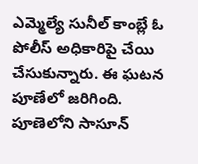ఎమ్మెల్యే సునీల్ కాంబ్లే ఓ పోలీస్ అధికారిపై చేయి చేసుకున్నారు. ఈ ఘటన పూణేలో జరిగింది. పూణెలోని సాసూన్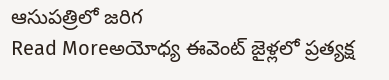ఆసుపత్రిలో జరిగ
Read Moreఅయోధ్య ఈవెంట్ జైళ్లలో ప్రత్యక్ష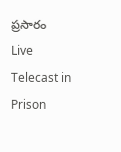ప్రసారం
Live Telecast in Prison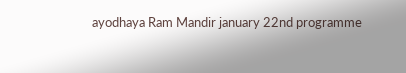ayodhaya Ram Mandir january 22nd programme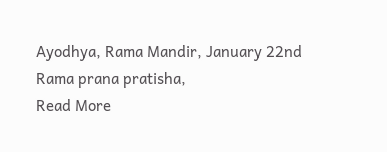Ayodhya, Rama Mandir, January 22nd Rama prana pratisha,
Read More